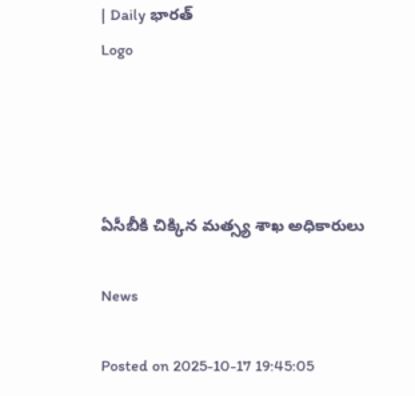| Daily భారత్
Logo




ఏసీబీకి చిక్కిన మత్స్య శాఖ అధికారులు

News

Posted on 2025-10-17 19:45:05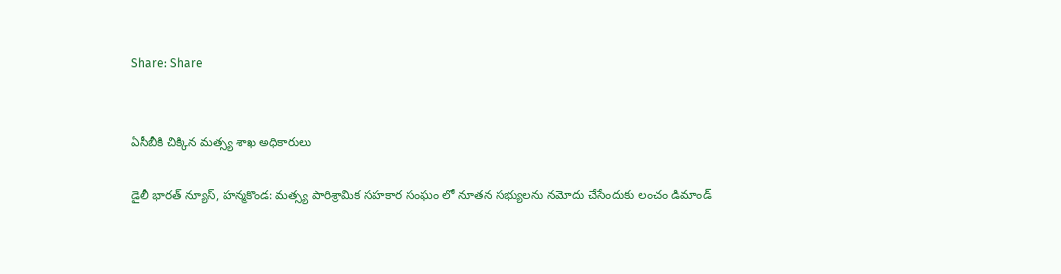Share: Share


ఏసీబీకి చిక్కిన మత్స్య శాఖ అధికారులు

డైలీ భారత్ న్యూస్, హన్మకొండ: మత్స్య పారిశ్రామిక సహకార సంఘం లో నూతన సభ్యులను నమోదు చేసేందుకు లంచం డిమాండ్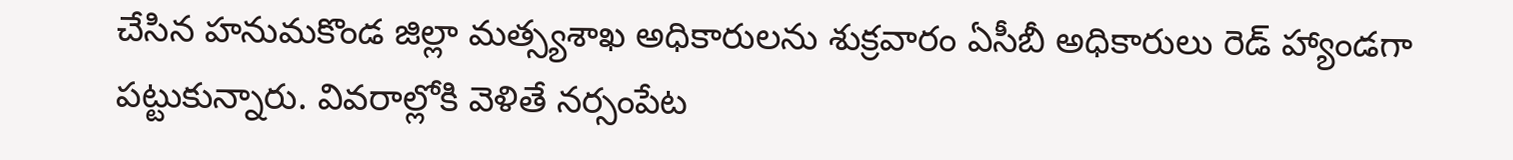చేసిన హనుమకొండ జిల్లా మత్స్యశాఖ అధికారులను శుక్రవారం ఏసీబీ అధికారులు రెడ్ హ్యాండగా పట్టుకున్నారు. వివరాల్లోకి వెళితే నర్సంపేట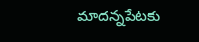మాదన్నపేటకు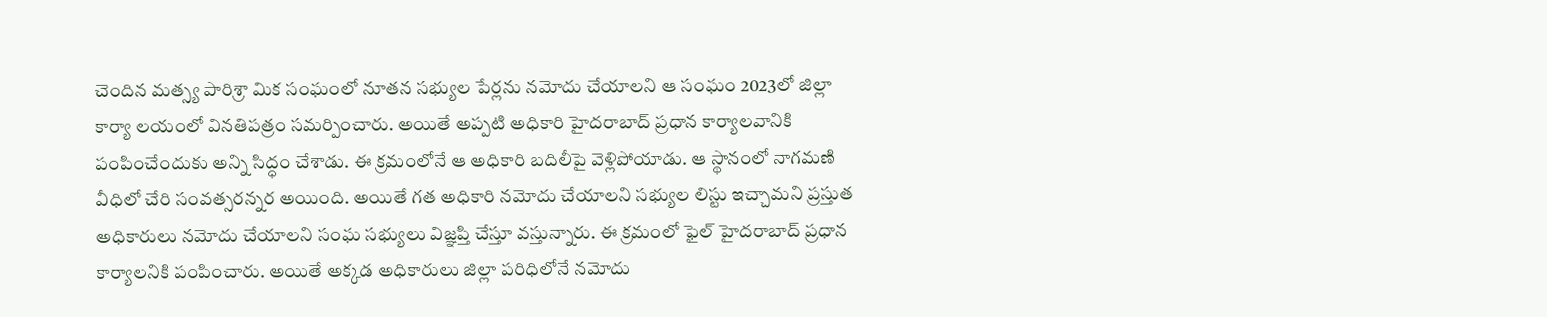చెందిన మత్స్య పారిశ్రా మిక సంఘంలో నూతన సభ్యుల పేర్లను నమోదు చేయాలని ఆ సంఘం 2023లో జిల్లా కార్యా లయంలో వినతిపత్రం సమర్పించారు. అయితే అప్పటి అధికారి హైదరాబాద్ ప్రధాన కార్యాలవానికి పంపించేందుకు అన్ని సిద్ధం చేశాడు. ఈ క్రమంలోనే ఆ అధికారి బదిలీపై వెళ్లిపోయాడు. ఆ స్థానంలో నాగమణి వీధిలో చేరి సంవత్సరన్నర అయింది. అయితే గత అధికారి నమోదు చేయాలని సభ్యుల లిస్టు ఇచ్చామని ప్రస్తుత అధికారులు నమోదు చేయాలని సంఘ సభ్యులు విజ్ఞప్తి చేస్తూ వస్తున్నారు. ఈ క్రమంలో ఫైల్ హైదరాబాద్ ప్రధాన కార్యాలనికి పంపించారు. అయితే అక్కడ అధికారులు జిల్లా పరిధిలోనే నమోదు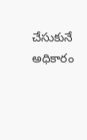చేసుకునే అధికారం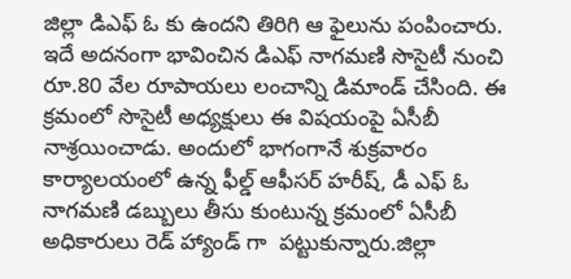జిల్లా డిఎఫ్ ఓ కు ఉందని తిరిగి ఆ ఫైలును పంపించారు. ఇదే అదనంగా భావించిన డిఎఫ్ నాగమణి సొసైటీ నుంచి రూ.80 వేల రూపాయలు లంచాన్ని డిమాండ్ చేసింది. ఈ క్రమంలో సొసైటీ అధ్యక్షులు ఈ విషయంపై ఏసీబీ నాశ్రయించాడు. అందులో భాగంగానే శుక్రవారం కార్యాలయంలో ఉన్న ఫీల్డ్ ఆఫీసర్ హరీష్, డీ ఎఫ్ ఓ నాగమణి డబ్బులు తీసు కుంటున్న క్రమంలో ఏసీబీ అధికారులు రెడ్ హ్యాండ్ గా  పట్టుకున్నారు.జిల్లా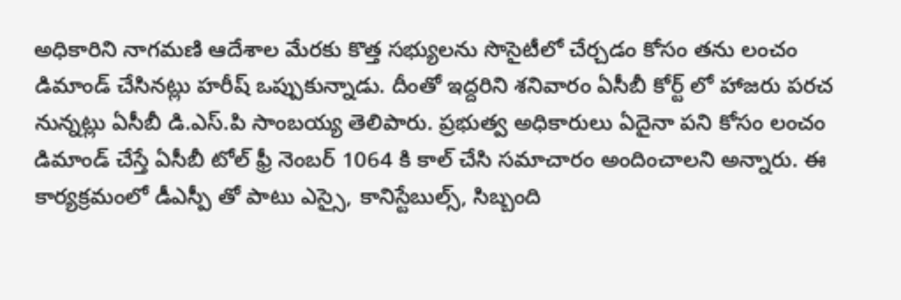అధికారిని నాగమణి ఆదేశాల మేరకు కొత్త సభ్యులను సొసైటీలో చేర్చడం కోసం తను లంచం డిమాండ్ చేసినట్లు హరీష్ ఒప్పుకున్నాడు. దీంతో ఇద్దరిని శనివారం ఏసీబీ కోర్ట్ లో హాజరు పరచ నున్నట్లు ఏసీబీ డి.ఎస్.పి సాంబయ్య తెలిపారు. ప్రభుత్వ అధికారులు ఏదైనా పని కోసం లంచం డిమాండ్ చేస్తే ఏసీబీ టోల్ ఫ్రీ నెంబర్ 1064 కి కాల్ చేసి సమాచారం అందించాలని అన్నారు. ఈ కార్యక్రమంలో డీఎస్పీ తో పాటు ఎస్సై, కానిస్టేబుల్స్, సిబ్బంది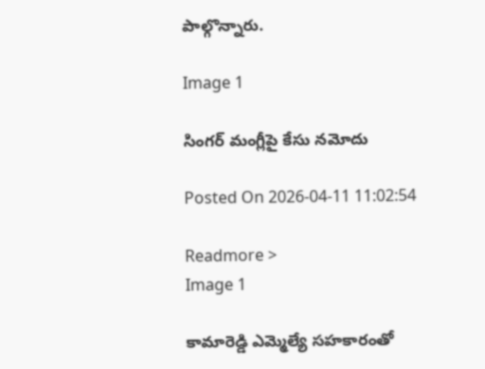పాల్గొన్నారు.

Image 1

సింగర్ మంగ్లీపై కేసు నమోదు

Posted On 2026-04-11 11:02:54

Readmore >
Image 1

కామారెడ్డి ఎమ్మెల్యే సహకారంతో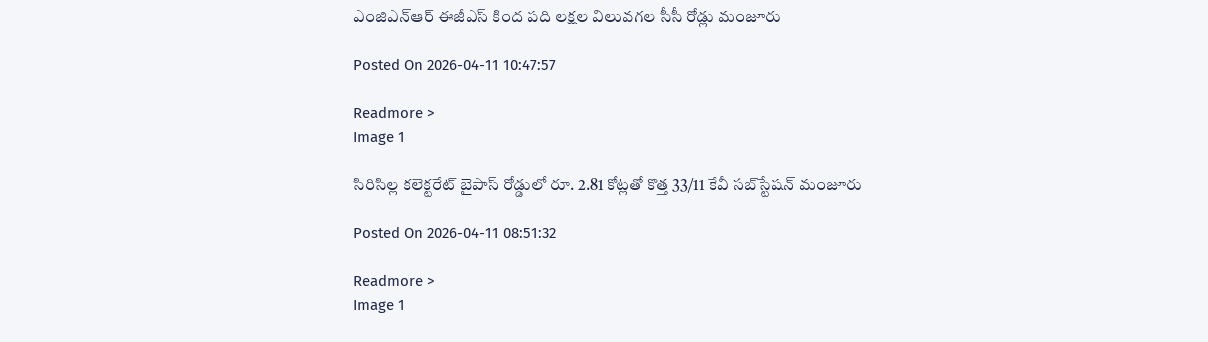ఎంజిఎన్ఆర్ ఈజీఎస్ కింద పది లక్షల విలువగల సీసీ రోడ్లు మంజూరు

Posted On 2026-04-11 10:47:57

Readmore >
Image 1

సిరిసిల్ల కలెక్టరేట్ బైపాస్ రోడ్డులో రూ. 2.81 కోట్లతో కొత్త 33/11 కేవీ సబ్‌స్టేషన్ మంజూరు

Posted On 2026-04-11 08:51:32

Readmore >
Image 1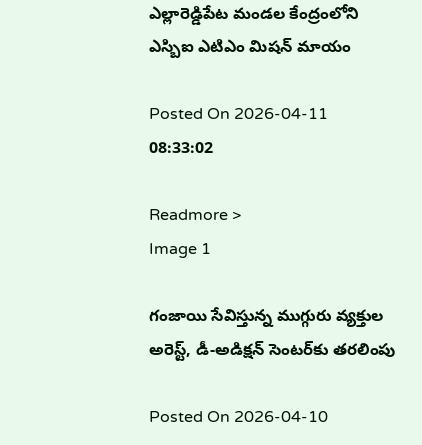ఎల్లారెడ్డిపేట మండల కేంద్రంలోని ఎస్బిఐ ఎటిఎం మిషన్ మాయం

Posted On 2026-04-11 08:33:02

Readmore >
Image 1

గంజాయి సేవిస్తున్న ముగ్గురు వ్యక్తుల అరెస్ట్, డీ-అడిక్షన్ సెంటర్‌కు తరలింపు

Posted On 2026-04-10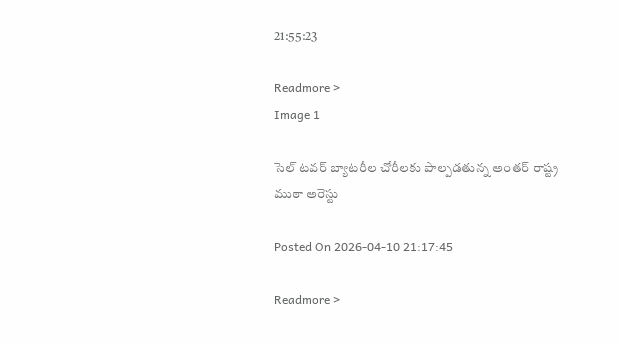21:55:23

Readmore >
Image 1

సెల్ టవర్ బ్యాటరీల చోరీలకు పాల్పడతున్న అంతర్ రాష్ట్ర ముఠా అరెస్టు

Posted On 2026-04-10 21:17:45

Readmore >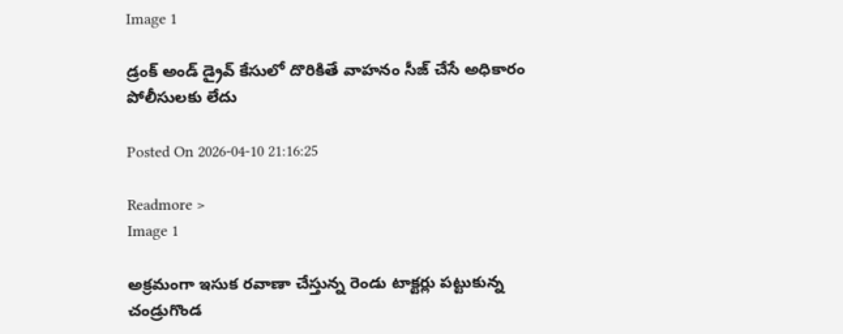Image 1

డ్రంక్ అండ్ డ్రైవ్ కేసులో దొరికితే వాహనం సీజ్ చేసే అధికారం పోలీసులకు లేదు

Posted On 2026-04-10 21:16:25

Readmore >
Image 1

అక్రమంగా ఇసుక రవాణా చేస్తున్న రెండు టాక్టర్లు పట్టుకున్న చండ్రుగొండ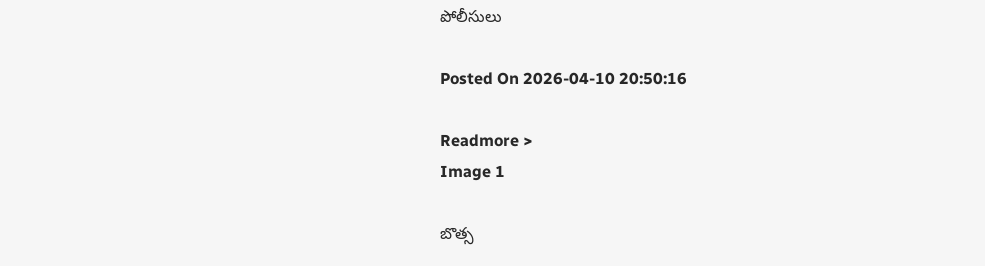పోలీసులు

Posted On 2026-04-10 20:50:16

Readmore >
Image 1

బొత్స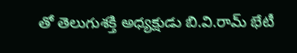తో తెలుగుశక్తి అధ్యక్షుడు బి.వి.రామ్ భేటీ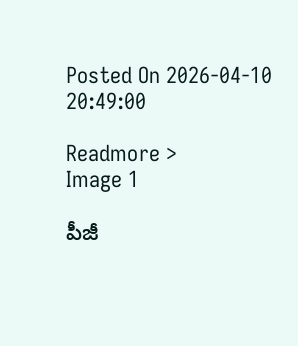Posted On 2026-04-10 20:49:00

Readmore >
Image 1

పీజీ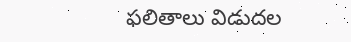ఫలితాలు విడుదల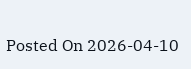Posted On 2026-04-10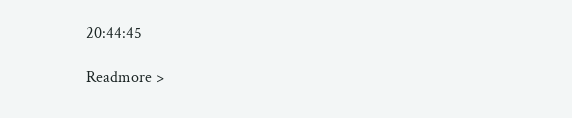20:44:45

Readmore >